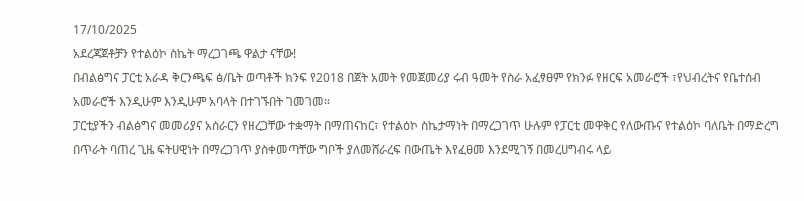17/10/2025
አደረጃጀቶቻን የተልዕኮ ስኬት ማረጋገጫ ዋልታ ናቸው!
በብልፅግና ፓርቲ አራዳ ቅርንጫፍ ፅ/ቤት ወጣቶች ክንፍ የ2018 በጀት አመት የመጀመሪያ ሩብ ዓመት የስራ አፈፃፀም የክንፉ የዘርፍ አመራሮች ፣የህብረትና የቤተሰብ አመራሮች እንዲሁም እንዲሁም አባላት በተገኙበት ገመገመ።
ፓርቲያችን ብልፅግና መመሪያና አሰራርን የዘረጋቸው ተቋማት በማጠናከር፣ የተልዕኮ ስኬታማነት በማረጋገጥ ሁሉም የፓርቲ መዋቅር የለውጡና የተልዕኮ ባለቤት በማድረግ በጥራት ባጠረ ጊዜ ፍትሀዊነት በማረጋገጥ ያስቀመጣቸው ግቦች ያለመሸራረፍ በውጤት እየፈፀመ እንደሚገኝ በመረሀግብሩ ላይ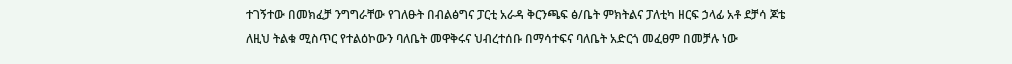ተገኝተው በመክፈቻ ንግግራቸው የገለፁት በብልፅግና ፓርቲ አራዳ ቅርንጫፍ ፅ/ቤት ምክትልና ፓለቲካ ዘርፍ ኃላፊ አቶ ደቻሳ ጆቴ ለዚህ ትልቁ ሚስጥር የተልዕኮውን ባለቤት መዋቅሩና ህብረተሰቡ በማሳተፍና ባለቤት አድርጎ መፈፀም በመቻሉ ነው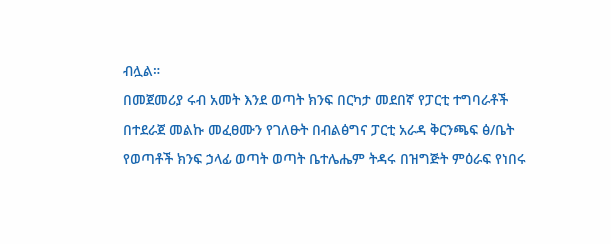ብሏል።
በመጀመሪያ ሩብ አመት እንደ ወጣት ክንፍ በርካታ መደበኛ የፓርቲ ተግባራቶች በተደራጀ መልኩ መፈፀሙን የገለፁት በብልፅግና ፓርቲ አራዳ ቅርንጫፍ ፅ/ቤት የወጣቶች ክንፍ ኃላፊ ወጣት ወጣት ቤተሌሔም ትዳሩ በዝግጅት ምዕራፍ የነበሩ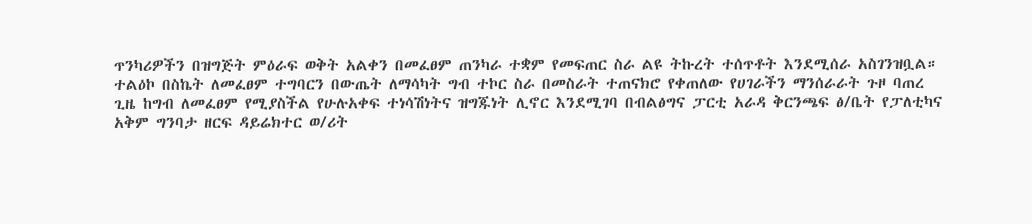ጥንካሪዎችን በዝግጅት ምዕራፍ ወቅት አልቀን በመፈፀም ጠንካራ ተቋም የመፍጠር ስራ ልዩ ትኩረት ተሰጥቶት እንደሚሰራ አስገንዝቧል።
ተልዕኮ በስኬት ለመፈፀም ተግባርን በውጤት ለማሳካት ግብ ተኮር ስራ በመስራት ተጠናክሮ የቀጠለው የሀገራችን ማንሰራራት ጉዞ ባጠረ ጊዜ ከግብ ለመፈፀም የሚያስችል የሁሉአቀፍ ተነሳሽነትና ዝግጁነት ሊኖር እንደሚገባ በብልፅግና ፓርቲ አራዳ ቅርንጫፍ ፅ/ቤት የፓለቲካና አቅም ግንባታ ዘርፍ ዳይሬክተር ወ/ሪት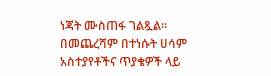ነጃት ሙስጠፋ ገልጿል።
በመጨረሻም በተነሱት ሀሳም አስተያየቶችና ጥያቄዎች ላይ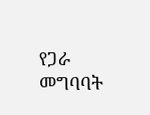የጋራ መግባባት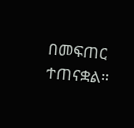በመፍጠር ተጠናቋል።